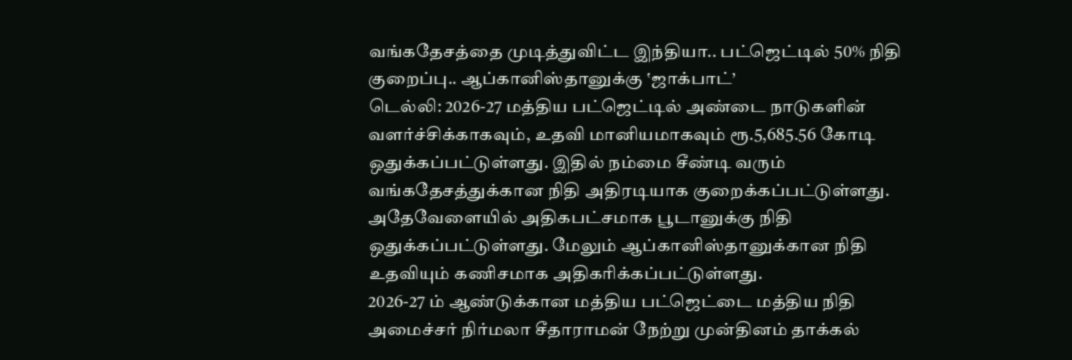வங்கதேசத்தை முடித்துவிட்ட இந்தியா.. பட்ஜெட்டில் 50% நிதி குறைப்பு.. ஆப்கானிஸ்தானுக்கு ‛ஜாக்பாட்’
டெல்லி: 2026-27 மத்திய பட்ஜெட்டில் அண்டை நாடுகளின் வளர்ச்சிக்காகவும், உதவி மானியமாகவும் ரூ.5,685.56 கோடி ஒதுக்கப்பட்டுள்ளது. இதில் நம்மை சீண்டி வரும் வங்கதேசத்துக்கான நிதி அதிரடியாக குறைக்கப்பட்டுள்ளது. அதேவேளையில் அதிகபட்சமாக பூடானுக்கு நிதி ஒதுக்கப்பட்டுள்ளது. மேலும் ஆப்கானிஸ்தானுக்கான நிதி உதவியும் கணிசமாக அதிகரிக்கப்பட்டுள்ளது.
2026-27 ம் ஆண்டுக்கான மத்திய பட்ஜெட்டை மத்திய நிதி அமைச்சர் நிர்மலா சீதாராமன் நேற்று முன்தினம் தாக்கல்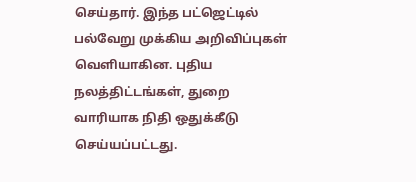செய்தார். இந்த பட்ஜெட்டில் பல்வேறு முக்கிய அறிவிப்புகள் வெளியாகின. புதிய நலத்திட்டங்கள், துறை வாரியாக நிதி ஒதுக்கீடு செய்யப்பட்டது.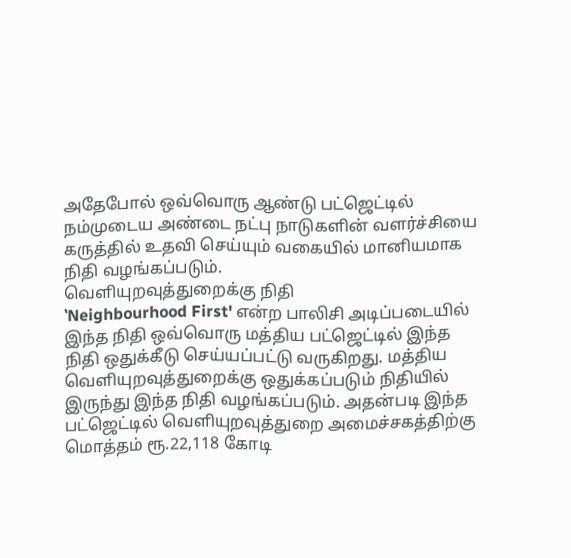அதேபோல் ஒவ்வொரு ஆண்டு பட்ஜெட்டில் நம்முடைய அண்டை நட்பு நாடுகளின் வளர்ச்சியை கருத்தில் உதவி செய்யும் வகையில் மானியமாக நிதி வழங்கப்படும்.
வெளியுறவுத்துறைக்கு நிதி
‛Neighbourhood First' என்ற பாலிசி அடிப்படையில் இந்த நிதி ஒவ்வொரு மத்திய பட்ஜெட்டில் இந்த நிதி ஒதுக்கீடு செய்யப்பட்டு வருகிறது. மத்திய வெளியுறவுத்துறைக்கு ஒதுக்கப்படும் நிதியில் இருந்து இந்த நிதி வழங்கப்படும். அதன்படி இந்த பட்ஜெட்டில் வெளியுறவுத்துறை அமைச்சகத்திற்கு மொத்தம் ரூ.22,118 கோடி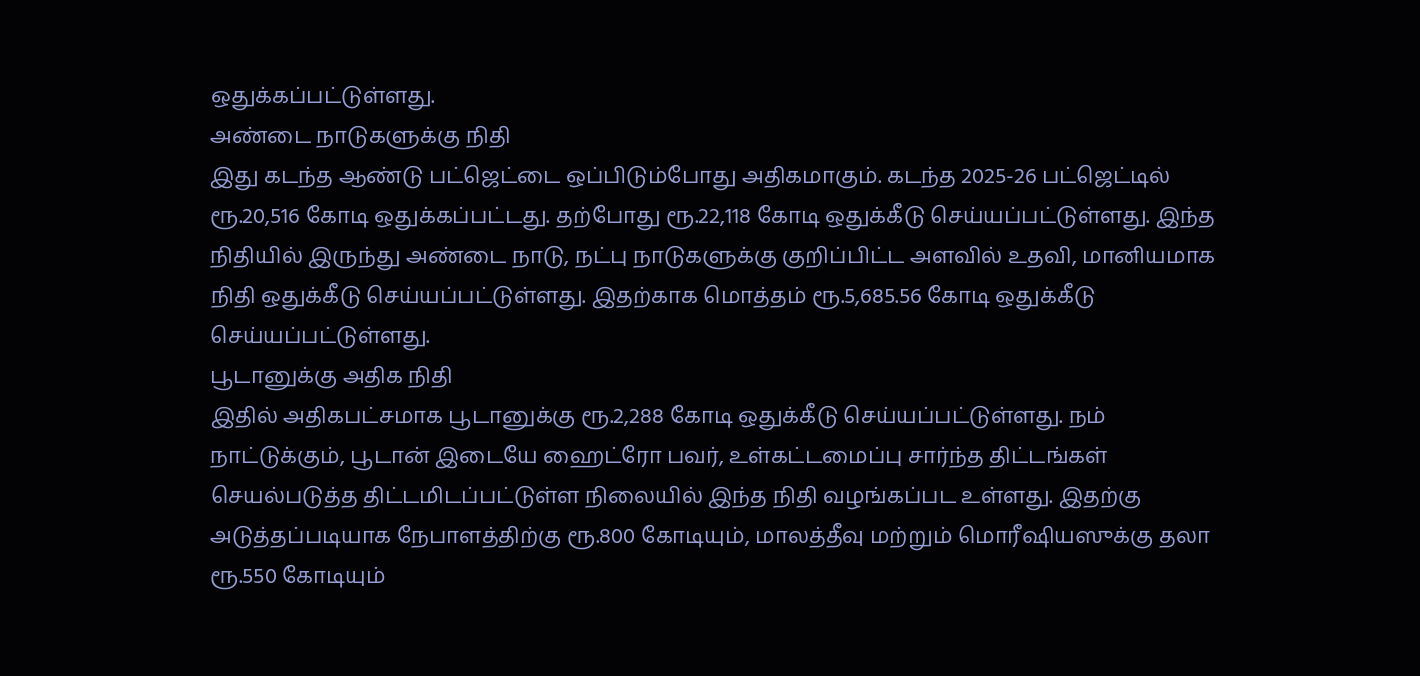ஒதுக்கப்பட்டுள்ளது.
அண்டை நாடுகளுக்கு நிதி
இது கடந்த ஆண்டு பட்ஜெட்டை ஒப்பிடும்போது அதிகமாகும். கடந்த 2025-26 பட்ஜெட்டில் ரூ.20,516 கோடி ஒதுக்கப்பட்டது. தற்போது ரூ.22,118 கோடி ஒதுக்கீடு செய்யப்பட்டுள்ளது. இந்த நிதியில் இருந்து அண்டை நாடு, நட்பு நாடுகளுக்கு குறிப்பிட்ட அளவில் உதவி, மானியமாக நிதி ஒதுக்கீடு செய்யப்பட்டுள்ளது. இதற்காக மொத்தம் ரூ.5,685.56 கோடி ஒதுக்கீடு செய்யப்பட்டுள்ளது.
பூடானுக்கு அதிக நிதி
இதில் அதிகபட்சமாக பூடானுக்கு ரூ.2,288 கோடி ஒதுக்கீடு செய்யப்பட்டுள்ளது. நம் நாட்டுக்கும், பூடான் இடையே ஹைட்ரோ பவர், உள்கட்டமைப்பு சார்ந்த திட்டங்கள் செயல்படுத்த திட்டமிடப்பட்டுள்ள நிலையில் இந்த நிதி வழங்கப்பட உள்ளது. இதற்கு அடுத்தப்படியாக நேபாளத்திற்கு ரூ.800 கோடியும், மாலத்தீவு மற்றும் மொரீஷியஸுக்கு தலா ரூ.550 கோடியும்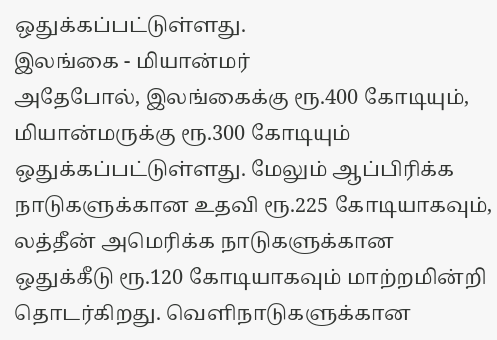ஒதுக்கப்பட்டுள்ளது.
இலங்கை - மியான்மர்
அதேபோல், இலங்கைக்கு ரூ.400 கோடியும், மியான்மருக்கு ரூ.300 கோடியும் ஒதுக்கப்பட்டுள்ளது. மேலும் ஆப்பிரிக்க நாடுகளுக்கான உதவி ரூ.225 கோடியாகவும், லத்தீன் அமெரிக்க நாடுகளுக்கான ஒதுக்கீடு ரூ.120 கோடியாகவும் மாற்றமின்றி தொடர்கிறது. வெளிநாடுகளுக்கான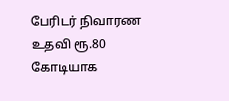பேரிடர் நிவாரண உதவி ரூ.80 கோடியாக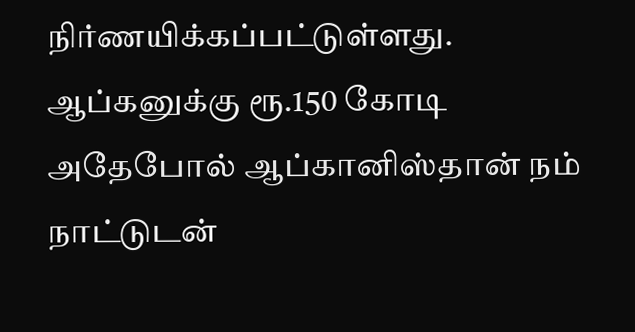நிர்ணயிக்கப்பட்டுள்ளது.
ஆப்கனுக்கு ரூ.150 கோடி
அதேபோல் ஆப்கானிஸ்தான் நம் நாட்டுடன்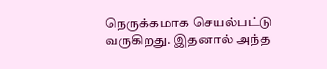நெருக்கமாக செயல்பட்டு வருகிறது. இதனால் அந்த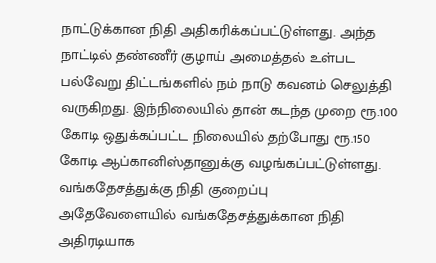நாட்டுக்கான நிதி அதிகரிக்கப்பட்டுள்ளது. அந்த நாட்டில் தண்ணீர் குழாய் அமைத்தல் உள்பட பல்வேறு திட்டங்களில் நம் நாடு கவனம் செலுத்தி வருகிறது. இந்நிலையில் தான் கடந்த முறை ரூ.100 கோடி ஒதுக்கப்பட்ட நிலையில் தற்போது ரூ.150 கோடி ஆப்கானிஸ்தானுக்கு வழங்கப்பட்டுள்ளது.
வங்கதேசத்துக்கு நிதி குறைப்பு
அதேவேளையில் வங்கதேசத்துக்கான நிதி அதிரடியாக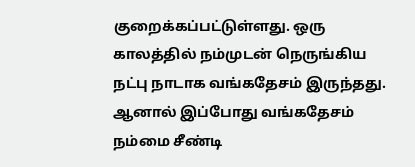குறைக்கப்பட்டுள்ளது. ஒரு காலத்தில் நம்முடன் நெருங்கிய நட்பு நாடாக வங்கதேசம் இருந்தது. ஆனால் இப்போது வங்கதேசம் நம்மை சீண்டி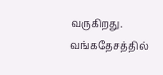வருகிறது. வங்கதேசத்தில்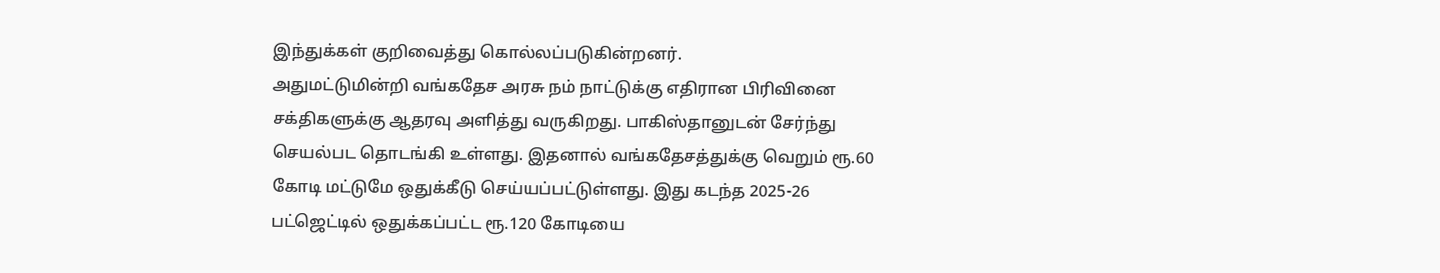இந்துக்கள் குறிவைத்து கொல்லப்படுகின்றனர்.
அதுமட்டுமின்றி வங்கதேச அரசு நம் நாட்டுக்கு எதிரான பிரிவினை சக்திகளுக்கு ஆதரவு அளித்து வருகிறது. பாகிஸ்தானுடன் சேர்ந்து செயல்பட தொடங்கி உள்ளது. இதனால் வங்கதேசத்துக்கு வெறும் ரூ.60 கோடி மட்டுமே ஒதுக்கீடு செய்யப்பட்டுள்ளது. இது கடந்த 2025-26 பட்ஜெட்டில் ஒதுக்கப்பட்ட ரூ.120 கோடியை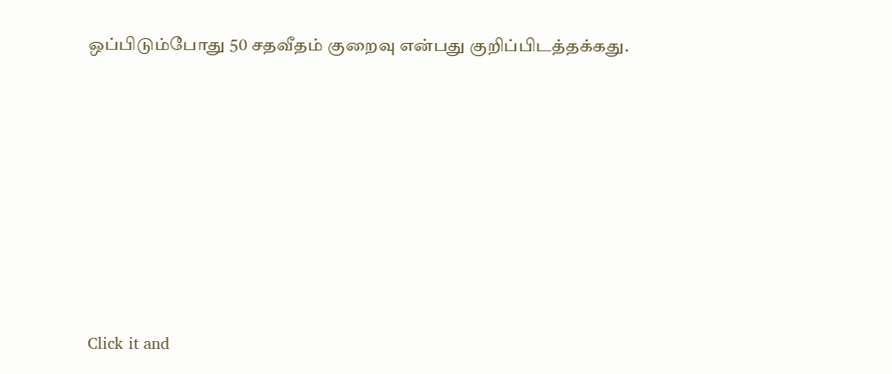ஒப்பிடும்போது 50 சதவீதம் குறைவு என்பது குறிப்பிடத்தக்கது.












Click it and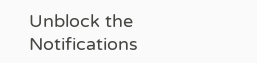Unblock the Notifications